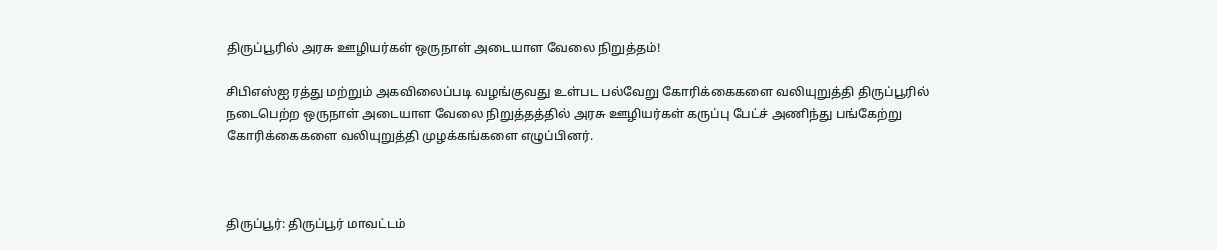திருப்பூரில் அரசு ஊழியர்கள் ஒருநாள் அடையாள வேலை நிறுத்தம்!

சிபிஎஸ்ஐ ரத்து மற்றும் அகவிலைப்படி வழங்குவது உள்பட பல்வேறு கோரிக்கைகளை வலியுறுத்தி திருப்பூரில் நடைபெற்ற ஒருநாள் அடையாள வேலை நிறுத்தத்தில் அரசு ஊழியர்கள் கருப்பு பேட்ச் அணிந்து பங்கேற்று கோரிக்கைகளை வலியுறுத்தி முழக்கங்களை எழுப்பினர்.



திருப்பூர்: திருப்பூர் மாவட்டம்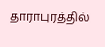தாராபுரத்தில்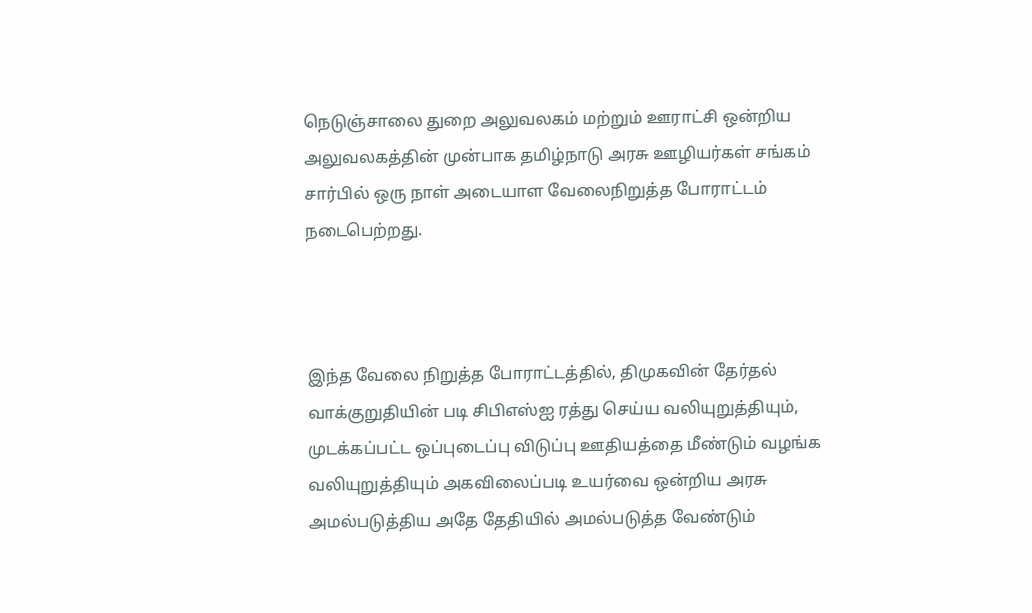நெடுஞ்சாலை துறை அலுவலகம் மற்றும் ஊராட்சி ஒன்றிய அலுவலகத்தின் முன்பாக தமிழ்நாடு அரசு ஊழியர்கள் சங்கம் சார்பில் ஒரு நாள் அடையாள வேலைநிறுத்த போராட்டம் நடைபெற்றது.



இந்த வேலை நிறுத்த போராட்டத்தில், திமுகவின் தேர்தல் வாக்குறுதியின் படி சிபிஎஸ்ஐ ரத்து செய்ய வலியுறுத்தியும், முடக்கப்பட்ட ஒப்புடைப்பு விடுப்பு ஊதியத்தை மீண்டும் வழங்க வலியுறுத்தியும் அகவிலைப்படி உயர்வை ஒன்றிய அரசு அமல்படுத்திய அதே தேதியில் அமல்படுத்த வேண்டும்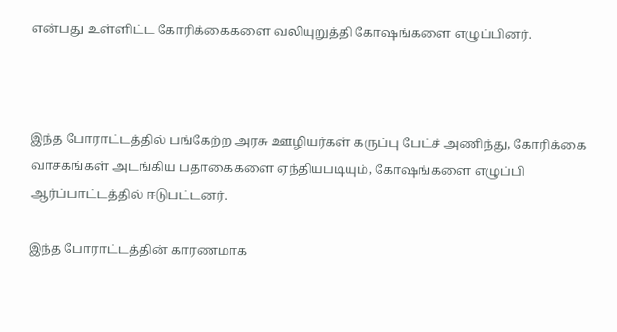என்பது உள்ளிட்ட கோரிக்கைகளை வலியுறுத்தி கோஷங்களை எழுப்பினர்.



இந்த போராட்டத்தில் பங்கேற்ற அரசு ஊழியர்கள் கருப்பு பேட்ச் அணிந்து, கோரிக்கை வாசகங்கள் அடங்கிய பதாகைகளை ஏந்தியபடியும், கோஷங்களை எழுப்பி ஆர்ப்பாட்டத்தில் ஈடுபட்டனர்.

இந்த போராட்டத்தின் காரணமாக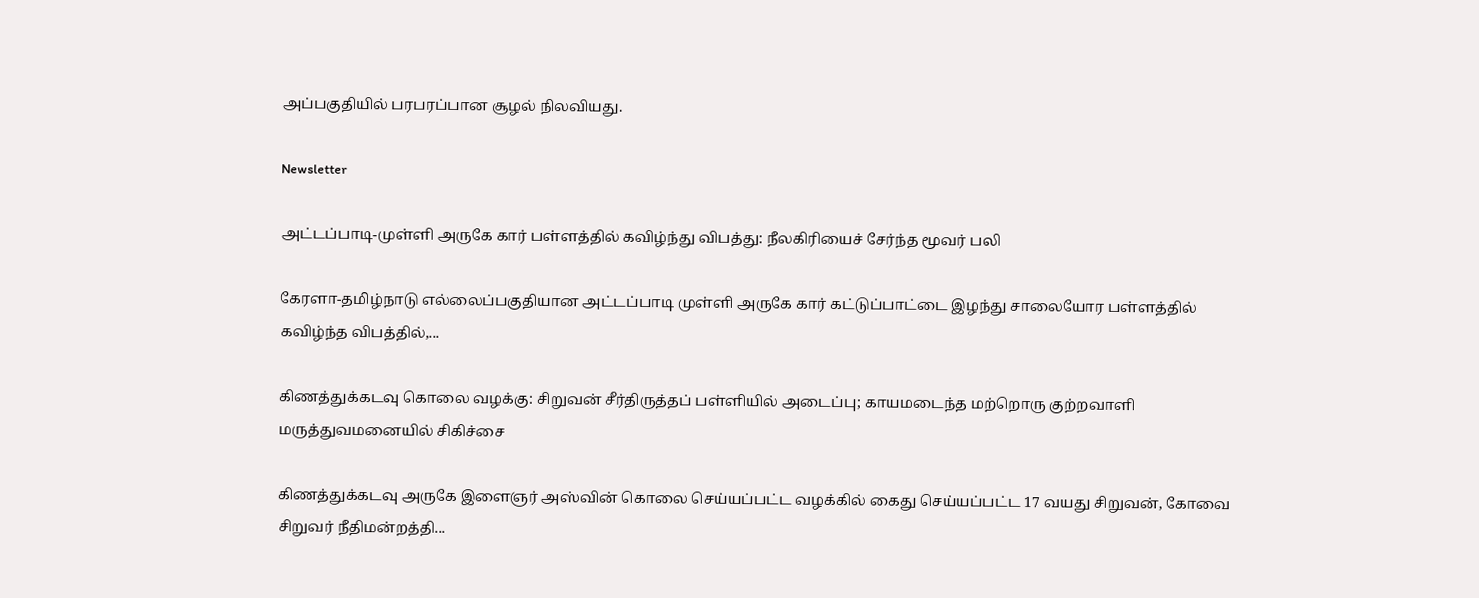அப்பகுதியில் பரபரப்பான சூழல் நிலவியது.

Newsletter

அட்டப்பாடி-முள்ளி அருகே கார் பள்ளத்தில் கவிழ்ந்து விபத்து: நீலகிரியைச் சேர்ந்த மூவர் பலி

கேரளா-தமிழ்நாடு எல்லைப்பகுதியான அட்டப்பாடி முள்ளி அருகே கார் கட்டுப்பாட்டை இழந்து சாலையோர பள்ளத்தில் கவிழ்ந்த விபத்தில்,...

கிணத்துக்கடவு கொலை வழக்கு: சிறுவன் சீர்திருத்தப் பள்ளியில் அடைப்பு; காயமடைந்த மற்றொரு குற்றவாளி மருத்துவமனையில் சிகிச்சை

கிணத்துக்கடவு அருகே இளைஞர் அஸ்வின் கொலை செய்யப்பட்ட வழக்கில் கைது செய்யப்பட்ட 17 வயது சிறுவன், கோவை சிறுவர் நீதிமன்றத்தி...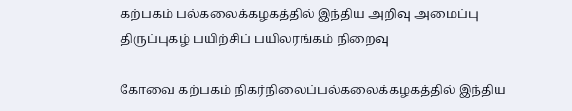கற்பகம் பல்கலைக்கழகத்தில் இந்திய அறிவு அமைப்பு திருப்புகழ் பயிற்சிப் பயிலரங்கம் நிறைவு

கோவை கற்பகம் நிகர்நிலைப்பல்கலைக்கழகத்தில் இந்திய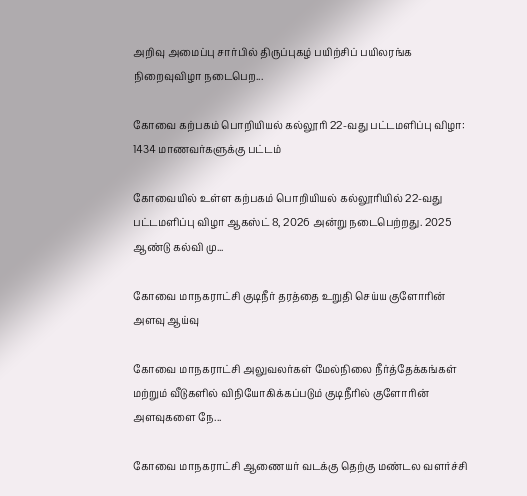அறிவு அமைப்பு சார்பில் திருப்புகழ் பயிற்சிப் பயிலரங்க நிறைவுவிழா நடைபெற...

கோவை கற்பகம் பொறியியல் கல்லூரி 22-வது பட்டமளிப்பு விழா: 1434 மாணவர்களுக்கு பட்டம்

கோவையில் உள்ள கற்பகம் பொறியியல் கல்லூரியில் 22-வது பட்டமளிப்பு விழா ஆகஸ்ட் 8, 2026 அன்று நடைபெற்றது. 2025 ஆண்டு கல்வி மு...

கோவை மாநகராட்சி குடிநீர் தரத்தை உறுதி செய்ய குளோரின் அளவு ஆய்வு

கோவை மாநகராட்சி அலுவலர்கள் மேல்நிலை நீர்த்தேக்கங்கள் மற்றும் வீடுகளில் விநியோகிக்கப்படும் குடிநீரில் குளோரின் அளவுகளை நே...

கோவை மாநகராட்சி ஆணையர் வடக்கு தெற்கு மண்டல வளர்ச்சி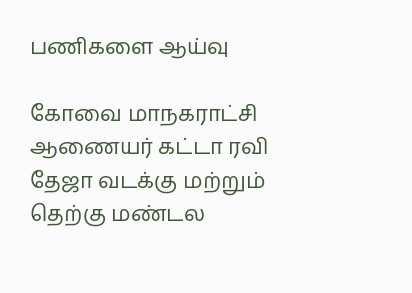பணிகளை ஆய்வு

கோவை மாநகராட்சி ஆணையர் கட்டா ரவி தேஜா வடக்கு மற்றும் தெற்கு மண்டல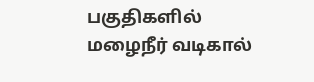பகுதிகளில் மழைநீர் வடிகால்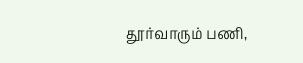தூர்வாரும் பணி,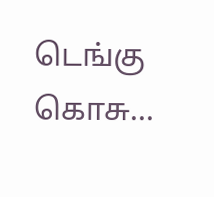டெங்கு கொசு...